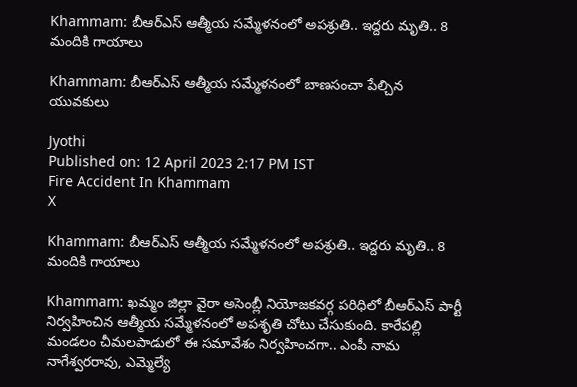Khammam: బీఆర్‌ఎస్‌ ఆత్మీయ సమ్మేళనంలో అపశ్రుతి.. ఇద్దరు మృతి.. 8 మందికి గాయాలు

Khammam: బీఆర్‌ఎస్‌ ఆత్మీయ సమ్మేళనంలో బాణసంచా పేల్చిన యువకులు

Jyothi
Published on: 12 April 2023 2:17 PM IST
Fire Accident In Khammam
X

Khammam: బీఆర్‌ఎస్‌ ఆత్మీయ సమ్మేళనంలో అపశ్రుతి.. ఇద్దరు మృతి.. 8 మందికి గాయాలు

Khammam: ఖమ్మం జిల్లా వైరా అసెంబ్లీ నియోజకవర్గ పరిధిలో బీఆర్ఎస్ పార్టీ నిర్వహించిన ఆత్మీయ సమ్మేళనంలో అపశృతి చోటు చేసుకుంది. కారేపల్లి మండలం చీమలపాడులో ఈ సమావేశం నిర్వహించగా.. ఎంపీ నామ నాగేశ్వరరావు, ఎమ్మెల్యే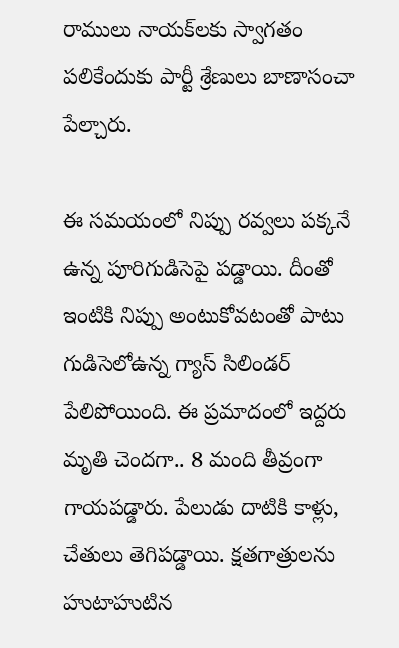రాములు నాయక్‌లకు స్వాగతం పలికేందుకు పార్టీ శ్రేణులు బాణాసంచా పేల్చారు.

ఈ సమయంలో నిప్పు రవ్వలు పక్కనే ఉన్న పూరిగుడిసెపై పడ్డాయి. దీంతో ఇంటికి నిప్పు అంటుకోవటంతో పాటు గుడిసెలోఉన్న గ్యాస్ సిలిండర్ పేలిపోయింది. ఈ ప్రమాదంలో ఇద్దరు మృతి చెందగా.. 8 మంది తీవ్రంగా గాయపడ్డారు. పేలుడు దాటికి కాళ్లు, చేతులు తెగిపడ్డాయి. క్షతగాత్రులను హుటాహుటిన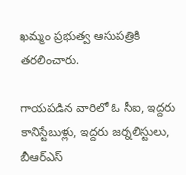ఖమ్మం ప్రభుత్వ ఆసుపత్రికి తరలించారు.

గాయపడిన వారిలో ఓ సీఐ, ఇద్దరు కానిస్టేబుళ్లు, ఇద్దరు జర్నలిస్టులు, బీఆర్ఎస్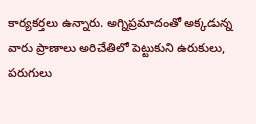కార్యకర్తలు ఉన్నారు. అగ్నిప్రమాదంతో అక్కడున్న వారు ప్రాణాలు అరిచేతిలో పెట్టుకుని ఉరుకులు, పరుగులు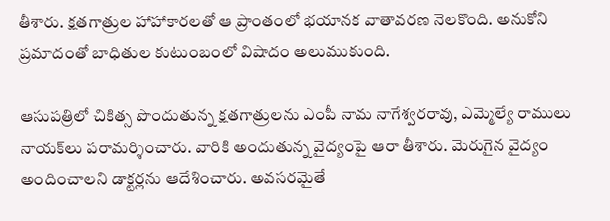తీశారు. క్షతగాత్రుల హాహాకారలతో ఆ ప్రాంతంలో భయానక వాతావరణ నెలకొంది. అనుకోని ప్రమాదంతో బాధితుల కుటుంబంలో విషాదం అలుముకుంది.

ఆసుపత్రిలో చికిత్స పొందుతున్న క్షతగాత్రులను ఎంపీ నామ నాగేశ్వరరావు, ఎమ్మెల్యే రాములు నాయక్‌లు పరామర్శించారు. వారికి అందుతున్న వైద్యంపై ఆరా తీశారు. మెరుగైన వైద్యం అందించాలని డాక్టర్లను ఆదేశించారు. అవసరమైతే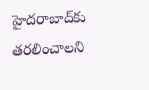హైదరాబాద్‌కు తరలించాలని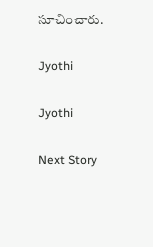సూచించారు.

Jyothi

Jyothi

Next Story